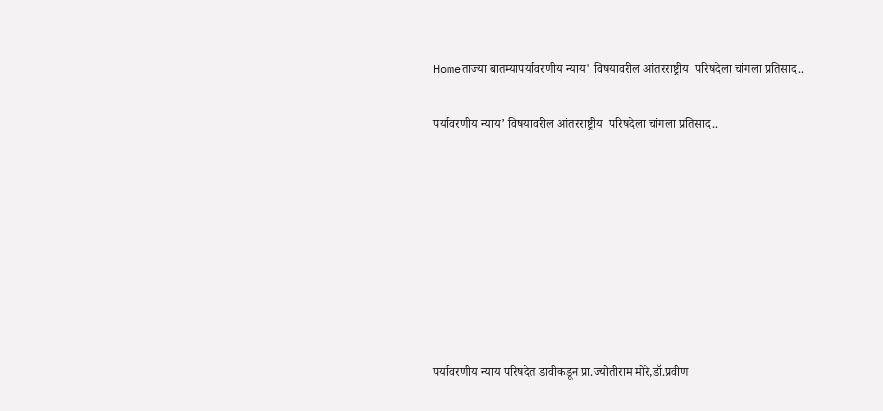Homeताज्या बातम्यापर्यावरणीय न्याय' विषयावरील आंतरराष्ट्रीय  परिषदेला चांगला प्रतिसाद..

पर्यावरणीय न्याय’ विषयावरील आंतरराष्ट्रीय  परिषदेला चांगला प्रतिसाद..








पर्यावरणीय न्याय परिषदेत डावीकडून प्रा.ज्योतीराम मोरे,डॉ.प्रवीण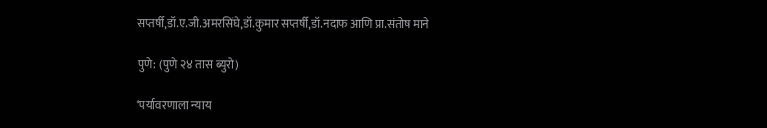सप्तर्षी,डॉ.ए.जी.अमरसिंघे,डॉ.कुमार सप्तर्षी,डॉ.नदाफ आणि प्रा.संतोष माने

पुणे: (पुणे २४ तास ब्युरो)

‘पर्यावरणाला न्याय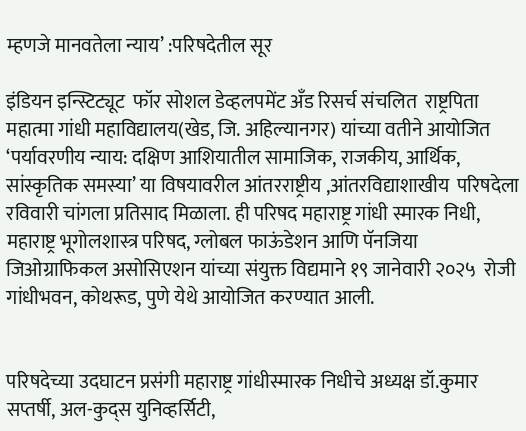म्हणजे मानवतेला न्याय’ :परिषदेतील सूर

इंडियन इन्स्टिट्यूट  फॉर सोशल डेव्हलपमेंट अँड रिसर्च संचलित  राष्ट्रपिता महात्मा गांधी महाविद्यालय(खेड, जि. अहिल्यानगर) यांच्या वतीने आयोजित ‘पर्यावरणीय न्याय: दक्षिण आशियातील सामाजिक, राजकीय, आर्थिक, सांस्कृतिक समस्या’ या विषयावरील आंतरराष्ट्रीय ,आंतरविद्याशाखीय  परिषदेला रविवारी चांगला प्रतिसाद मिळाला. ही परिषद महाराष्ट्र गांधी स्मारक निधी, महाराष्ट्र भूगोलशास्त्र परिषद, ग्लोबल फाऊंडेशन आणि पॅनजिया जिओग्राफिकल असोसिएशन यांच्या संयुक्त विद्यमाने १९ जानेवारी २०२५  रोजी गांधीभवन, कोथरूड, पुणे येथे आयोजित करण्यात आली.


परिषदेच्या उदघाटन प्रसंगी महाराष्ट्र गांधीस्मारक निधीचे अध्यक्ष डॉ.कुमार सप्तर्षी, अल-कुद्स युनिव्हर्सिटी,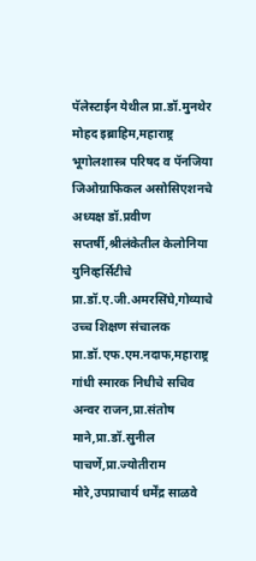पॅलेस्टाईन येथील प्रा.डॉ.मुनथेर मोहद इब्राहिम,महाराष्ट्र भूगोलशास्त्र परिषद व पॅनजिया जिओग्राफिकल असोसिएशनचे अध्यक्ष डॉ.प्रवीण सप्तर्षी,श्रीलंकेतील केलोनिया युनिव्हर्सिटीचे प्रा.डॉ.ए.जी.अमरसिंघे,गोव्याचे उच्च शिक्षण संचालक प्रा.डॉ.एफ.एम.नदाफ,महाराष्ट्र गांधी स्मारक निधीचे सचिव अन्वर राजन,प्रा.संतोष माने,प्रा.डॉ.सुनील पाचर्णे,प्रा.ज्योतीराम मोरे,उपप्राचार्य धर्मेंद्र साळवे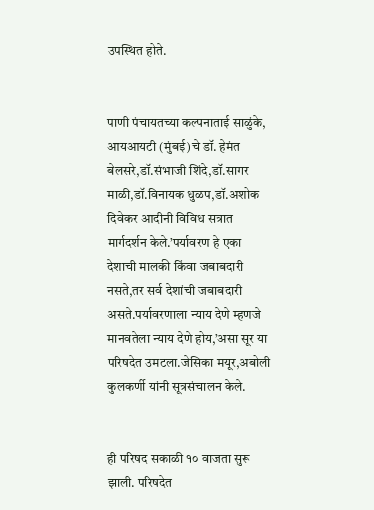उपस्थित होते.


पाणी पंचायतच्या कल्पनाताई साळुंके, आयआयटी (मुंबई)चे डॉ. हेमंत बेलसरे,डॉ.संभाजी शिंदे,डॉ.सागर माळी,डॉ.विनायक धुळप,डॉ.अशोक दिवेकर आदीनी विविध सत्रात मार्गदर्शन केले.’पर्यावरण हे एका देशाची मालकी किंवा जबाबदारी नसते,तर सर्व देशांची जबाबदारी असते.पर्यावरणाला न्याय देणे म्हणजे मानवतेला न्याय देणे होय,’असा सूर या परिषदेत उमटला.जेसिका मयूर,अबोली कुलकर्णी यांनी सूत्रसंचालन केले.


ही परिषद सकाळी १० वाजता सुरू झाली. परिषदेत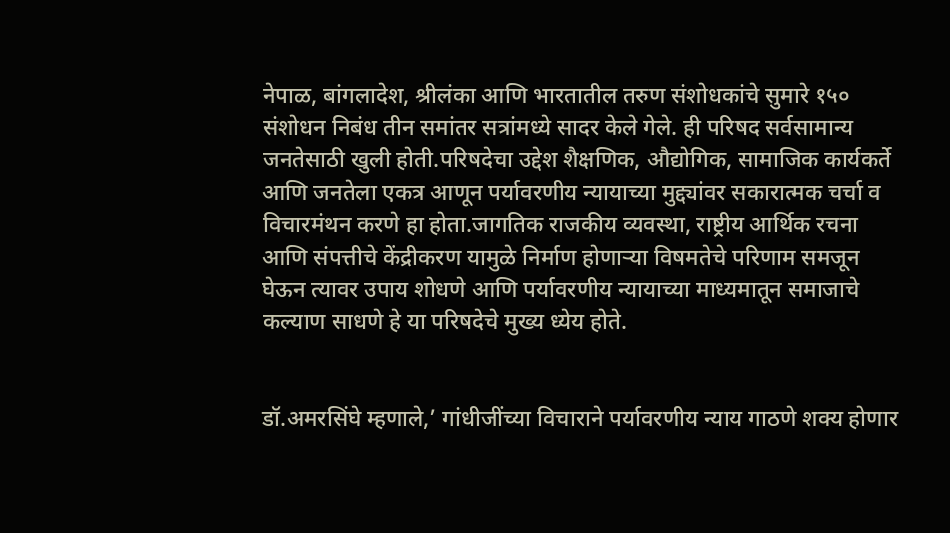नेपाळ, बांगलादेश, श्रीलंका आणि भारतातील तरुण संशोधकांचे सुमारे १५०  संशोधन निबंध तीन समांतर सत्रांमध्ये सादर केले गेले. ही परिषद सर्वसामान्य जनतेसाठी खुली होती.परिषदेचा उद्देश शैक्षणिक, औद्योगिक, सामाजिक कार्यकर्ते आणि जनतेला एकत्र आणून पर्यावरणीय न्यायाच्या मुद्द्यांवर सकारात्मक चर्चा व विचारमंथन करणे हा होता.जागतिक राजकीय व्यवस्था, राष्ट्रीय आर्थिक रचना आणि संपत्तीचे केंद्रीकरण यामुळे निर्माण होणाऱ्या विषमतेचे परिणाम समजून घेऊन त्यावर उपाय शोधणे आणि पर्यावरणीय न्यायाच्या माध्यमातून समाजाचे कल्याण साधणे हे या परिषदेचे मुख्य ध्येय होते.


डॉ.अमरसिंघे म्हणाले,’ गांधीजींच्या विचाराने पर्यावरणीय न्याय गाठणे शक्य होणार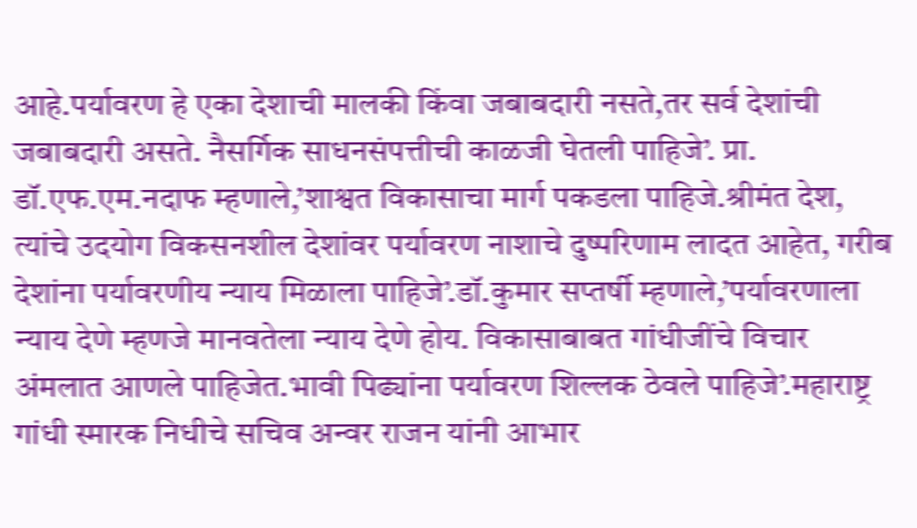आहे.पर्यावरण हे एका देशाची मालकी किंवा जबाबदारी नसते,तर सर्व देशांची जबाबदारी असते. नैसर्गिक साधनसंपत्तीची काळजी घेतली पाहिजे’. प्रा. डॉ.एफ.एम.नदाफ म्हणाले,’शाश्वत विकासाचा मार्ग पकडला पाहिजे.श्रीमंत देश, त्यांचे उदयोग विकसनशील देशांवर पर्यावरण नाशाचे दुष्परिणाम लादत आहेत, गरीब देशांना पर्यावरणीय न्याय मिळाला पाहिजे’.डॉ.कुमार सप्तर्षी म्हणाले,’पर्यावरणाला न्याय देणे म्हणजे मानवतेला न्याय देणे होय. विकासाबाबत गांधीजींचे विचार अंमलात आणले पाहिजेत.भावी पिढ्यांना पर्यावरण शिल्लक ठेवले पाहिजे’.महाराष्ट्र गांधी स्मारक निधीचे सचिव अन्वर राजन यांनी आभार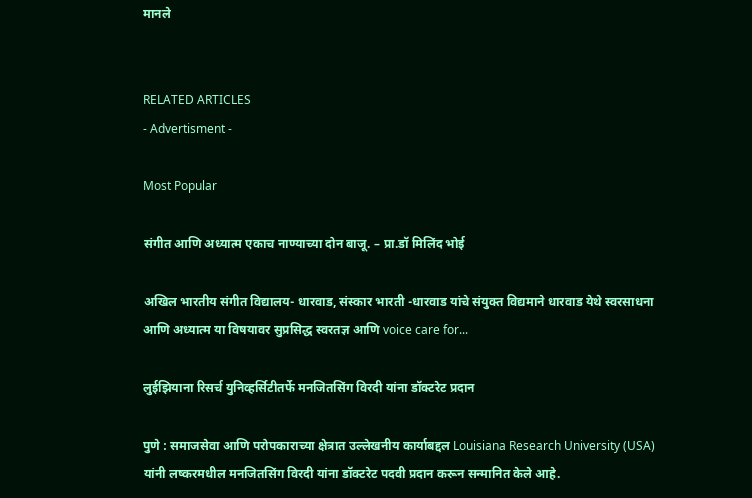मानले


RELATED ARTICLES
- Advertisment -

Most Popular

संगीत आणि अध्यात्म एकाच नाण्याच्या दोन बाजू. – प्रा.डॉ मिलिंद भोई

अखिल भारतीय संगीत विद्यालय- धारवाड, संस्कार भारती -धारवाड यांचे संयुक्त विद्यमाने धारवाड येथे स्वरसाधना आणि अध्यात्म या विषयावर सुप्रसिद्ध स्वरतज्ञ आणि voice care for...

लुईझियाना रिसर्च युनिव्हर्सिटीतर्फे मनजितसिंग विरदी यांना डॉक्टरेट प्रदान

पुणे : समाजसेवा आणि परोपकाराच्या क्षेत्रात उल्लेखनीय कार्याबद्दल Louisiana Research University (USA) यांनी लष्करमधील मनजितसिंग विरदी यांना डॉक्टरेट पदवी प्रदान करून सन्मानित केले आहे.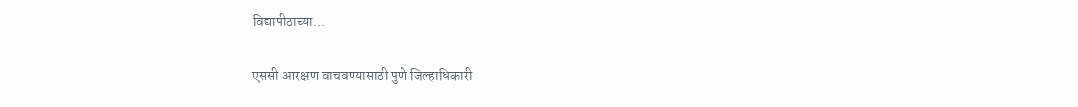विद्यापीठाच्या...

एससी आरक्षण वाचवण्यासाठी पुणे जिल्हाधिकारी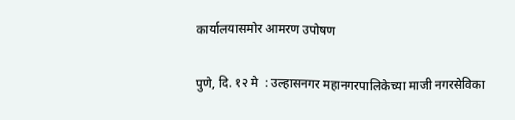कार्यालयासमोर आमरण उपोषण

पुणे, दि. १२ मे  : उल्हासनगर महानगरपालिकेच्या माजी नगरसेविका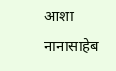आशा नानासाहेब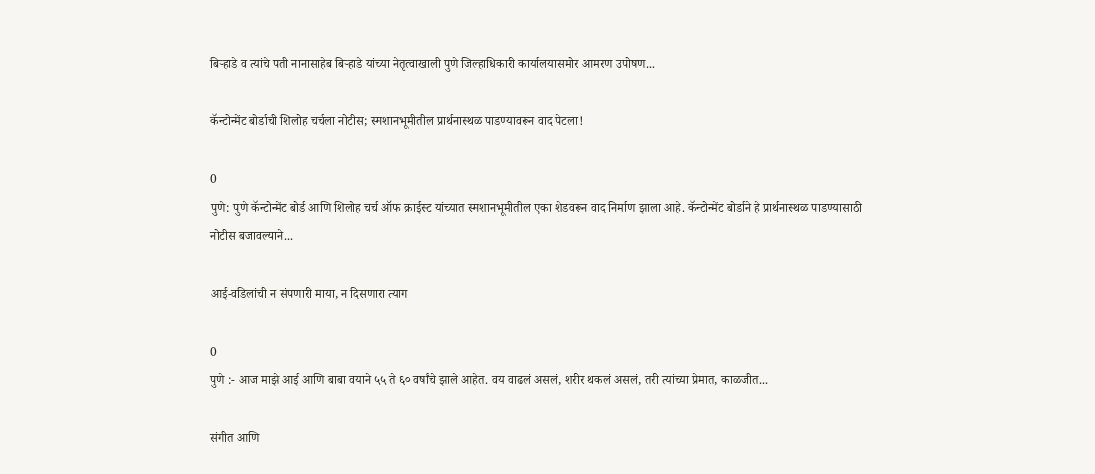बिऱ्हाडे व त्यांचे पती नानासाहेब बिऱ्हाडे यांच्या नेतृत्वाखाली पुणे जिल्हाधिकारी कार्यालयासमोर आमरण उपोषण...

कॅन्टोन्मेंट बोर्डाची शिलोह चर्चला नोटीस; स्मशानभूमीतील प्रार्थनास्थळ पाडण्यावरून वाद पेटला!

0
पुणे: पुणे कॅन्टोन्मेंट बोर्ड आणि शिलोह चर्च ऑफ क्राईस्ट यांच्यात स्मशानभूमीतील एका शेडवरून वाद निर्माण झाला आहे. कॅन्टोन्मेंट बोर्डाने हे प्रार्थनास्थळ पाडण्यासाठी नोटीस बजावल्याने...

आई-वडिलांची न संपणारी माया, न दिसणारा त्याग

0
पुणे :- आज माझे आई आणि बाबा वयाने ५५ ते ६० वर्षांचे झाले आहेत. वय वाढलं असलं, शरीर थकलं असलं, तरी त्यांच्या प्रेमात, काळजीत...

संगीत आणि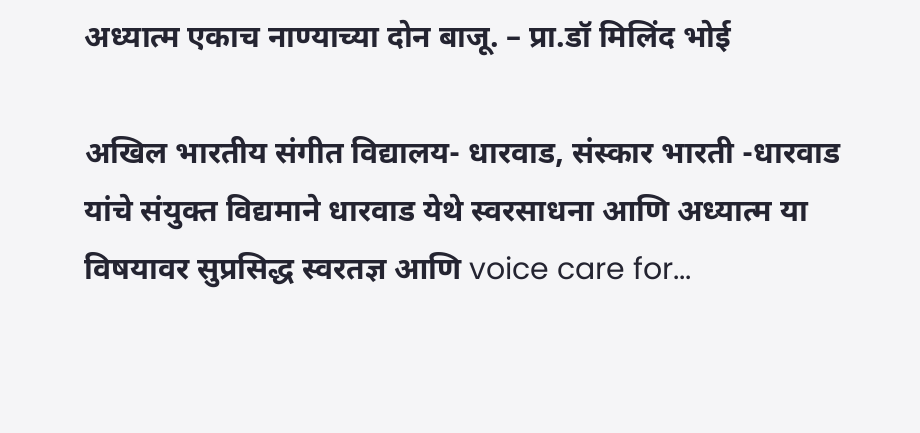अध्यात्म एकाच नाण्याच्या दोन बाजू. – प्रा.डॉ मिलिंद भोई

अखिल भारतीय संगीत विद्यालय- धारवाड, संस्कार भारती -धारवाड यांचे संयुक्त विद्यमाने धारवाड येथे स्वरसाधना आणि अध्यात्म या विषयावर सुप्रसिद्ध स्वरतज्ञ आणि voice care for...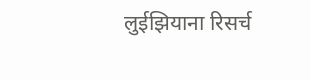लुईझियाना रिसर्च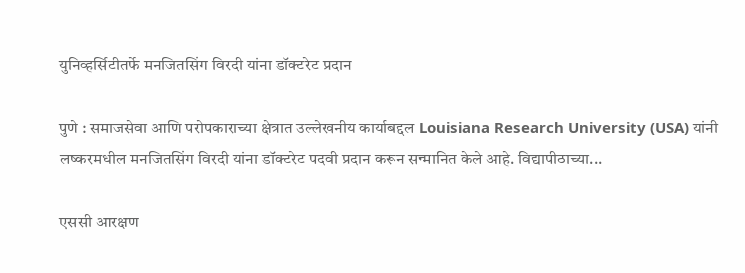युनिव्हर्सिटीतर्फे मनजितसिंग विरदी यांना डॉक्टरेट प्रदान

पुणे : समाजसेवा आणि परोपकाराच्या क्षेत्रात उल्लेखनीय कार्याबद्दल Louisiana Research University (USA) यांनी लष्करमधील मनजितसिंग विरदी यांना डॉक्टरेट पदवी प्रदान करून सन्मानित केले आहे. विद्यापीठाच्या...

एससी आरक्षण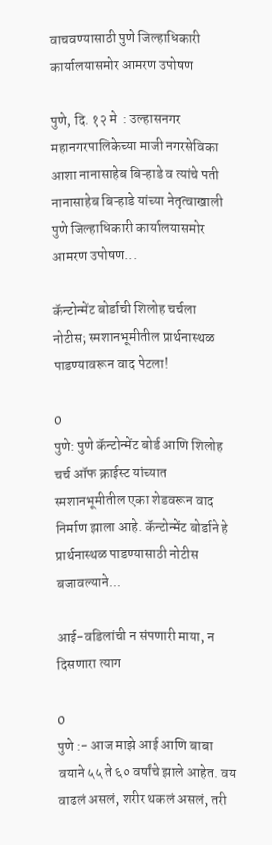वाचवण्यासाठी पुणे जिल्हाधिकारी कार्यालयासमोर आमरण उपोषण

पुणे, दि. १२ मे  : उल्हासनगर महानगरपालिकेच्या माजी नगरसेविका आशा नानासाहेब बिऱ्हाडे व त्यांचे पती नानासाहेब बिऱ्हाडे यांच्या नेतृत्वाखाली पुणे जिल्हाधिकारी कार्यालयासमोर आमरण उपोषण...

कॅन्टोन्मेंट बोर्डाची शिलोह चर्चला नोटीस; स्मशानभूमीतील प्रार्थनास्थळ पाडण्यावरून वाद पेटला!

0
पुणे: पुणे कॅन्टोन्मेंट बोर्ड आणि शिलोह चर्च ऑफ क्राईस्ट यांच्यात स्मशानभूमीतील एका शेडवरून वाद निर्माण झाला आहे. कॅन्टोन्मेंट बोर्डाने हे प्रार्थनास्थळ पाडण्यासाठी नोटीस बजावल्याने...

आई-वडिलांची न संपणारी माया, न दिसणारा त्याग

0
पुणे :- आज माझे आई आणि बाबा वयाने ५५ ते ६० वर्षांचे झाले आहेत. वय वाढलं असलं, शरीर थकलं असलं, तरी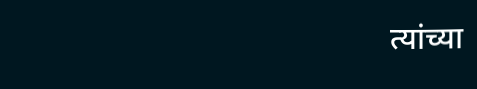त्यांच्या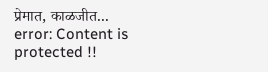प्रेमात, काळजीत...
error: Content is protected !!